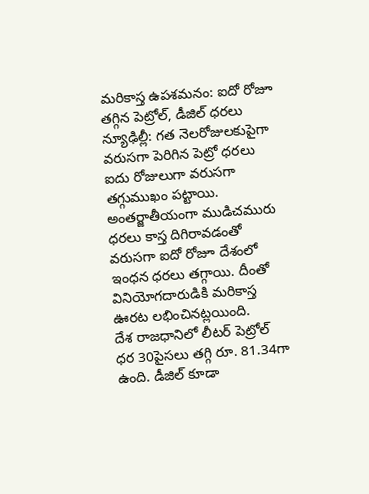మరికాస్త ఉపశమనం: ఐదో రోజూ తగ్గిన పెట్రోల్, డీజిల్ ధరలు
న్యూఢిల్లీ: గత నెలరోజులకుపైగా వరుసగా పెరిగిన పెట్రో ధరలు ఐదు రోజులుగా వరుసగా తగ్గుముఖం పట్టాయి. అంతర్జాతీయంగా ముడిచమురు ధరలు కాస్త దిగిరావడంతో వరుసగా ఐదో రోజూ దేశంలో ఇంధన ధరలు తగ్గాయి. దీంతో వినియోగదారుడికి మరికాస్త ఊరట లభించినట్లయింది.
దేశ రాజధానిలో లీటర్ పెట్రోల్ ధర 30పైసలు తగ్గి రూ. 81.34గా ఉంది. డీజిల్ కూడా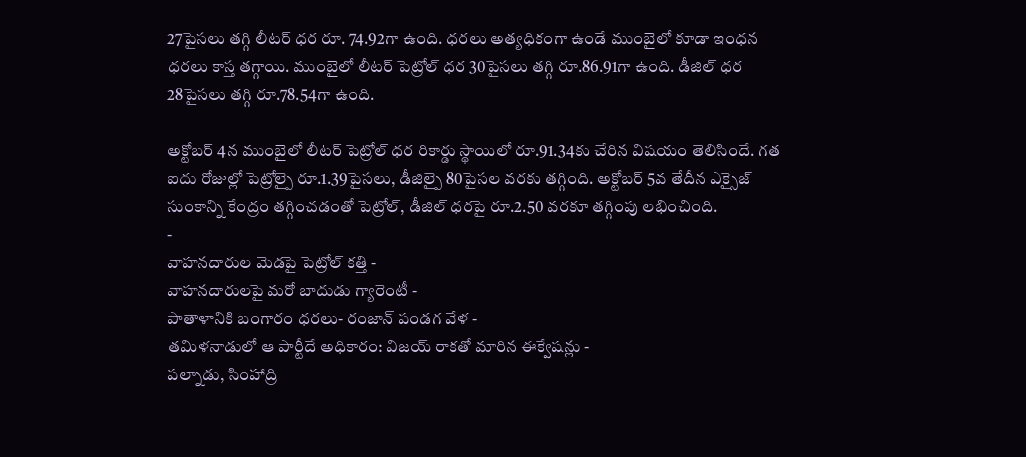27పైసలు తగ్గి లీటర్ ధర రూ. 74.92గా ఉంది. ధరలు అత్యధికంగా ఉండే ముంబైలో కూడా ఇంధన ధరలు కాస్త తగ్గాయి. ముంబైలో లీటర్ పెట్రోల్ ధర 30పైసలు తగ్గి రూ.86.91గా ఉంది. డీజిల్ ధర 28పైసలు తగ్గి రూ.78.54గా ఉంది.

అక్టోబర్ 4న ముంబైలో లీటర్ పెట్రోల్ ధర రికార్డు స్థాయిలో రూ.91.34కు చేరిన విషయం తెలిసిందే. గత ఐదు రోజుల్లో పెట్రోల్పై రూ.1.39పైసలు, డీజిల్పై 80పైసల వరకు తగ్గింది. అక్టోబర్ 5వ తేదీన ఎక్సైజ్ సుంకాన్ని కేంద్రం తగ్గించడంతో పెట్రోల్, డీజిల్ ధరపై రూ.2.50 వరకూ తగ్గింపు లభించింది.
-
వాహనదారుల మెడపై పెట్రోల్ కత్తి -
వాహనదారులపై మరో బాదుడు గ్యారెంటీ -
పాతాళానికి బంగారం ధరలు- రంజాన్ పండగ వేళ -
తమిళనాడులో ఆ పార్టీదే అధికారం: విజయ్ రాకతో మారిన ఈక్వేషన్లు -
పల్నాడు, సింహాద్రి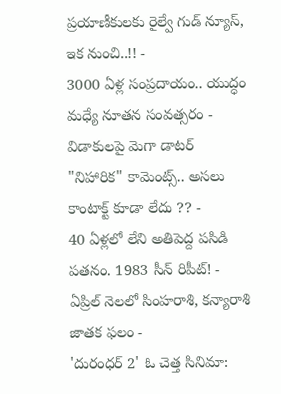ప్రయాణీకులకు రైల్వే గుడ్ న్యూస్, ఇక నుంచి..!! -
3000 ఏళ్ల సంప్రదాయం.. యుద్ధం మధ్యే నూతన సంవత్సరం -
విడాకులపై మెగా డాటర్ "నిహారిక" కామెంట్స్.. అసలు కాంటాక్ట్ కూడా లేదు ?? -
40 ఏళ్లలో లేని అతిపెద్ద పసిడి పతనం. 1983 సీన్ రిపీట్! -
ఏప్రిల్ నెలలో సింహరాశి, కన్యారాశి జాతక ఫలం -
'దురంధర్ 2' ఓ చెత్త సినిమా: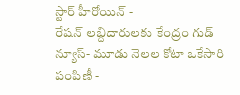స్టార్ హీరోయిన్ -
రేషన్ లబ్దిదారులకు కేంద్రం గుడ్ న్యూస్- మూడు నెలల కోటా ఒకేసారి పంపిణీ -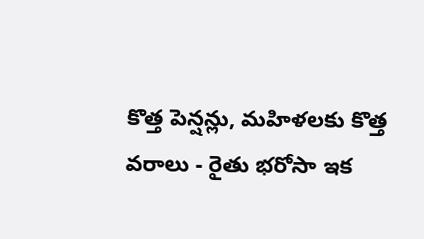కొత్త పెన్షన్లు, మహిళలకు కొత్త వరాలు - రైతు భరోసా ఇక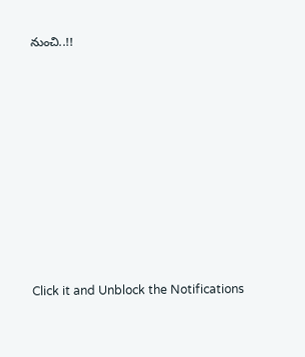నుంచి..!!












Click it and Unblock the Notifications